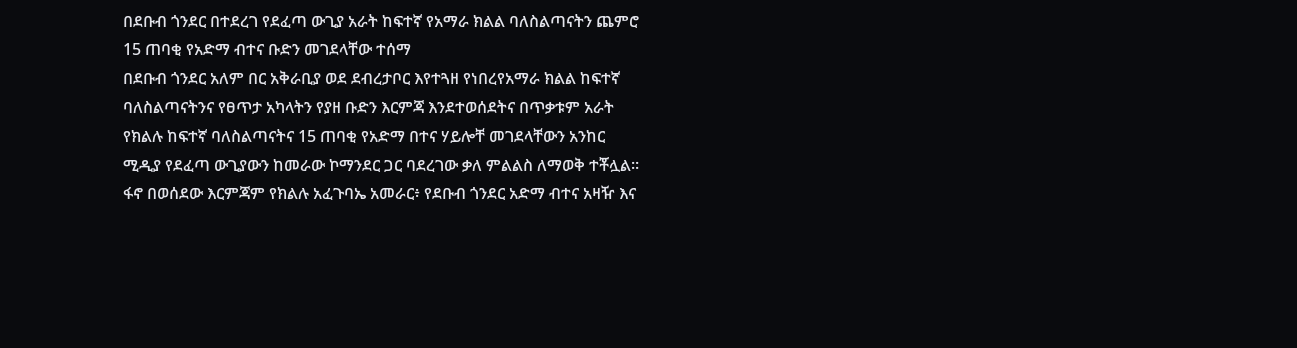በደቡብ ጎንደር በተደረገ የደፈጣ ውጊያ አራት ከፍተኛ የአማራ ክልል ባለስልጣናትን ጨምሮ 15 ጠባቂ የአድማ ብተና ቡድን መገደላቸው ተሰማ
በደቡብ ጎንደር አለም በር አቅራቢያ ወደ ደብረታቦር እየተጓዘ የነበረየአማራ ክልል ከፍተኛ ባለስልጣናትንና የፀጥታ አካላትን የያዘ ቡድን እርምጃ እንደተወሰደትና በጥቃቱም አራት የክልሉ ከፍተኛ ባለስልጣናትና 15 ጠባቂ የአድማ በተና ሃይሎቸ መገደላቸውን አንከር ሚዲያ የደፈጣ ውጊያውን ከመራው ኮማንደር ጋር ባደረገው ቃለ ምልልስ ለማወቅ ተቾሏል። ፋኖ በወሰደው እርምጃም የክልሉ አፈጉባኤ አመራር፥ የደቡብ ጎንደር አድማ ብተና አዛዥ እና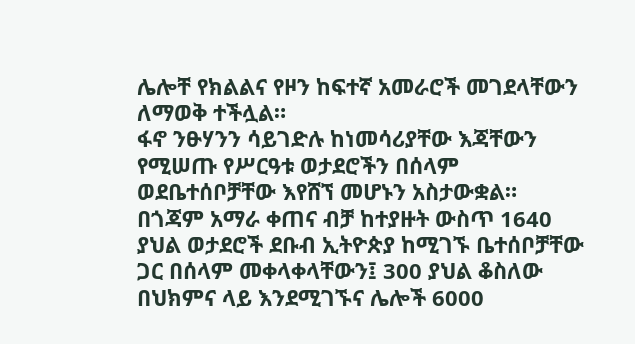ሌሎቸ የክልልና የዞን ከፍተኛ አመራሮች መገደላቸውን ለማወቅ ተችሏል።
ፋኖ ንፁሃንን ሳይገድሉ ከነመሳሪያቸው እጃቸውን የሚሠጡ የሥርዓቱ ወታደሮችን በሰላም ወደቤተሰቦቻቸው እየሸኘ መሆኑን አስታውቋል።
በጎጃም አማራ ቀጠና ብቻ ከተያዙት ውስጥ 1640 ያህል ወታደሮች ደቡብ ኢትዮጵያ ከሚገኙ ቤተሰቦቻቸው ጋር በሰላም መቀላቀላቸውን፤ 300 ያህል ቆስለው በህክምና ላይ እንደሚገኙና ሌሎች 6000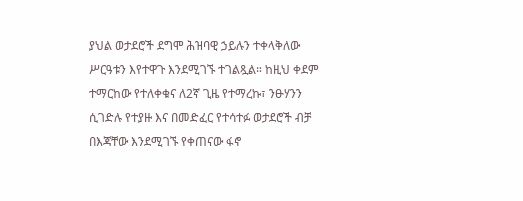ያህል ወታደሮች ደግሞ ሕዝባዊ ኃይሉን ተቀላቅለው ሥርዓቱን እየተዋጉ እንደሚገኙ ተገልጿል። ከዚህ ቀደም ተማርከው የተለቀቁና ለ2ኛ ጊዜ የተማረኩ፣ ንፁሃንን ሲገድሉ የተያዙ እና በመድፈር የተሳተፉ ወታደሮች ብቻ በእጃቸው እንደሚገኙ የቀጠናው ፋኖ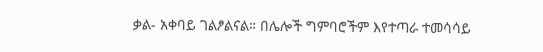ቃል- አቀባይ ገልፆልናል። በሌሎች ግምባሮችም እየተጣራ ተመሳሳይ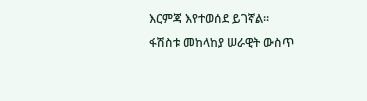እርምጃ እየተወሰደ ይገኛል።
ፋሽስቱ መከላከያ ሠራዊት ውስጥ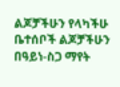ልጆቻችሁን የላካችሁ ቤተሰቦች ልጆቻችሁን በዓይነ-ስጋ ማየት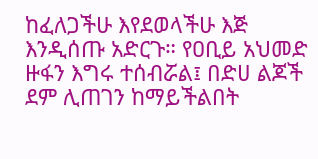ከፈለጋችሁ እየደወላችሁ እጅ እንዲሰጡ አድርጉ። የዐቢይ አህመድ ዙፋን እግሩ ተሰብሯል፤ በድሀ ልጆች ደም ሊጠገን ከማይችልበት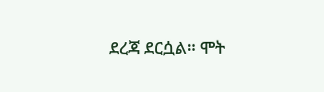ደረጃ ደርሷል። ሞት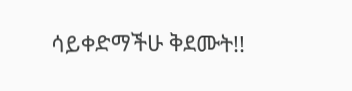ሳይቀድማችሁ ቅደሙት!!